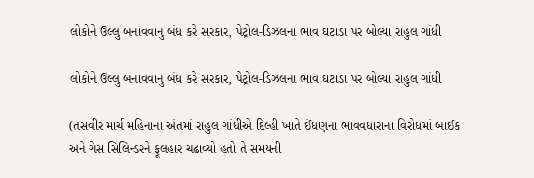લોકોને ઉલ્લુ બનાવવાનુ બંધ કરે સરકાર, પેટ્રોલ-ડિઝલના ભાવ ઘટાડા પર બોલ્યા રાહુલ ગાંધી

લોકોને ઉલ્લુ બનાવવાનુ બંધ કરે સરકાર, પેટ્રોલ-ડિઝલના ભાવ ઘટાડા પર બોલ્યા રાહુલ ગાંધી

(તસવીર માર્ચ મહિનાના અંતમાં રાહુલ ગાંધીએ દિલ્હી ખાતે ઈંધણના ભાવવધારાના વિરોધમાં બાઈક અને ગેસ સિલિન્ડરને ફૂલહાર ચઢાવ્યો હતો તે સમયની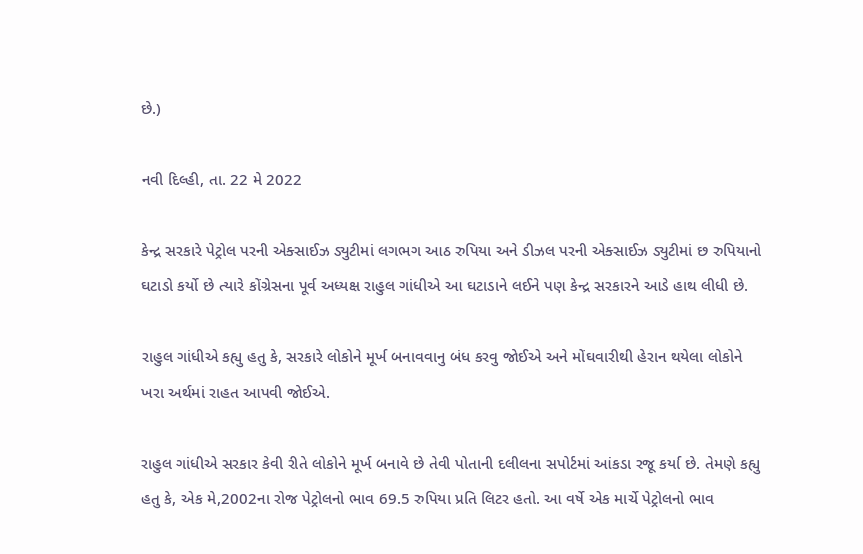છે.)

નવી દિલ્હી, તા. 22 મે 2022

કેન્દ્ર સરકારે પેટ્રોલ પરની એક્સાઈઝ ડ્યુટીમાં લગભગ આઠ રુપિયા અને ડીઝલ પરની એક્સાઈઝ ડ્યુટીમાં છ રુપિયાનો ઘટાડો કર્યો છે ત્યારે કોંગ્રેસના પૂર્વ અધ્યક્ષ રાહુલ ગાંધીએ આ ઘટાડાને લઈને પણ કેન્દ્ર સરકારને આડે હાથ લીધી છે.

રાહુલ ગાંધીએ કહ્યુ હતુ કે, સરકારે લોકોને મૂર્ખ બનાવવાનુ બંધ કરવુ જોઈએ અને મોંઘવારીથી હેરાન થયેલા લોકોને ખરા અર્થમાં રાહત આપવી જોઈએ.

રાહુલ ગાંધીએ સરકાર કેવી રીતે લોકોને મૂર્ખ બનાવે છે તેવી પોતાની દલીલના સપોર્ટમાં આંકડા રજૂ કર્યા છે. તેમણે કહ્યુ હતુ કે, એક મે,2002ના રોજ પેટ્રોલનો ભાવ 69.5 રુપિયા પ્રતિ લિટર હતો. આ વર્ષે એક માર્ચે પેટ્રોલનો ભાવ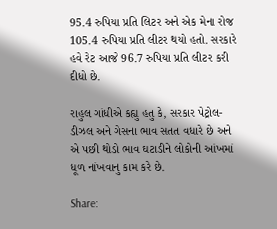95.4 રુપિયા પ્રતિ લિટર અને એક મેના રોજ 105.4 રુપિયા પ્રતિ લીટર થયો હતો. સરકારે હવે રેટ આજે 96.7 રુપિયા પ્રતિ લીટર કરી દીધો છે.

રાહુલ ગાંધીએ કહ્યુ હતુ કે, સરકાર પેટ્રોલ-ડીઝલ અને ગેસના ભાવ સતત વધારે છે અને એ પછી થોડો ભાવ ઘટાડીને લોકોની આંખમાં ધૂળ નાંખવાનુ કામ કરે છે.

Share: